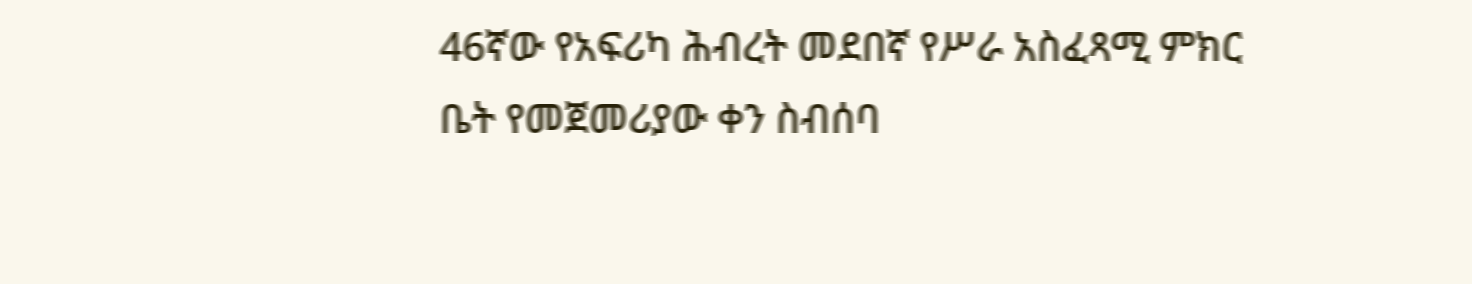46ኛው የአፍሪካ ሕብረት መደበኛ የሥራ አስፈጻሚ ምክር ቤት የመጀመሪያው ቀን ስብሰባ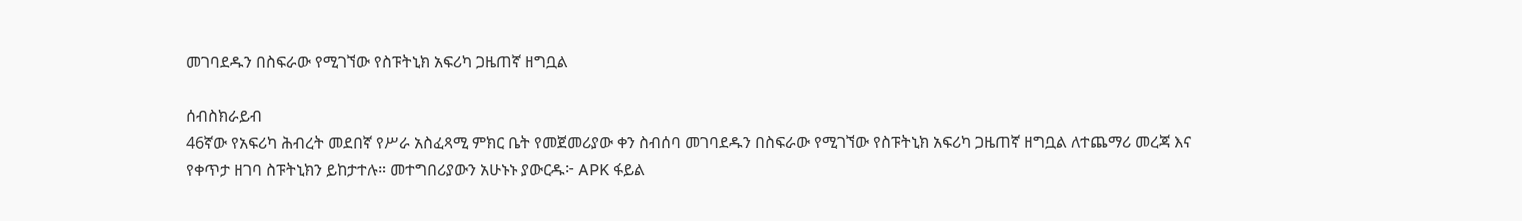መገባደዱን በስፍራው የሚገኘው የስፑትኒክ አፍሪካ ጋዜጠኛ ዘግቧል

ሰብስክራይብ
46ኛው የአፍሪካ ሕብረት መደበኛ የሥራ አስፈጻሚ ምክር ቤት የመጀመሪያው ቀን ስብሰባ መገባደዱን በስፍራው የሚገኘው የስፑትኒክ አፍሪካ ጋዜጠኛ ዘግቧል ለተጨማሪ መረጃ እና የቀጥታ ዘገባ ስፑትኒክን ይከታተሉ። መተግበሪያውን አሁኑኑ ያውርዱ፦ APK ፋይል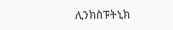ሊንክስፑትኒክ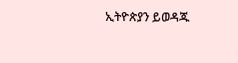ኢትዮጵያን ይወዳጁ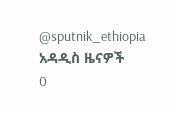@sputnik_ethiopia
አዳዲስ ዜናዎች
0